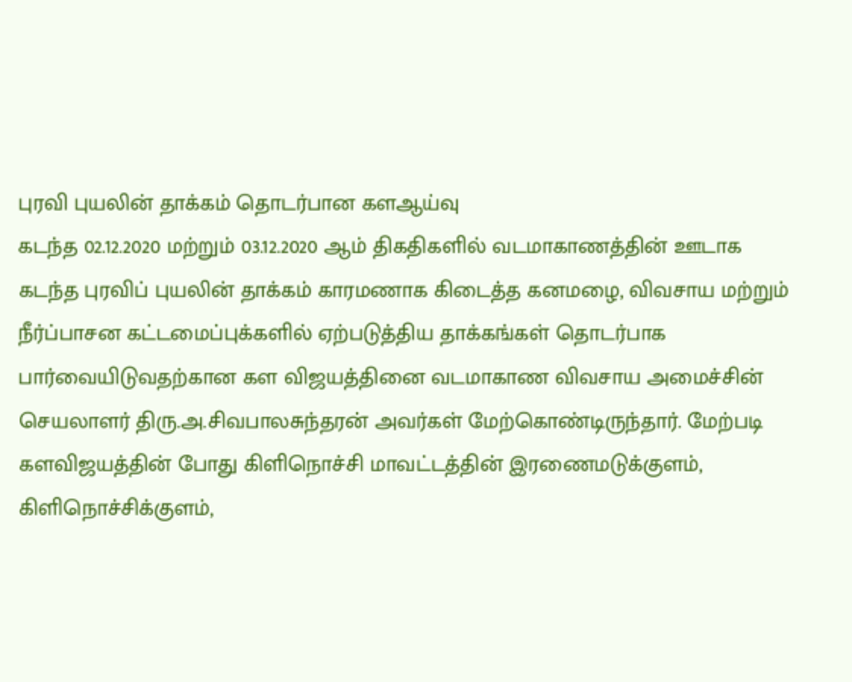புரவி புயலின் தாக்கம் தொடர்பான களஆய்வு
கடந்த 02.12.2020 மற்றும் 03.12.2020 ஆம் திகதிகளில் வடமாகாணத்தின் ஊடாக கடந்த புரவிப் புயலின் தாக்கம் காரமணாக கிடைத்த கனமழை, விவசாய மற்றும் நீர்ப்பாசன கட்டமைப்புக்களில் ஏற்படுத்திய தாக்கங்கள் தொடர்பாக பார்வையிடுவதற்கான கள விஜயத்தினை வடமாகாண விவசாய அமைச்சின் செயலாளர் திரு.அ.சிவபாலசுந்தரன் அவர்கள் மேற்கொண்டிருந்தார். மேற்படி களவிஜயத்தின் போது கிளிநொச்சி மாவட்டத்தின் இரணைமடுக்குளம், கிளிநொச்சிக்குளம்,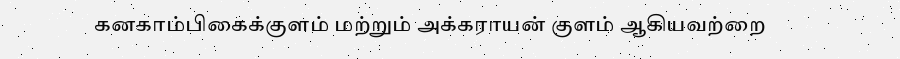கனகாம்பிகைக்குளம் மற்றும் அக்கராயன் குளம் ஆகியவற்றை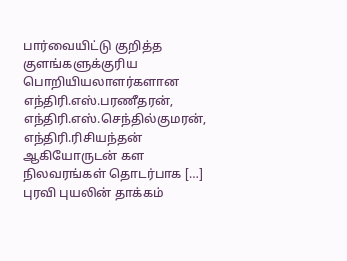பார்வையிட்டு குறித்த குளங்களுக்குரிய பொறியியலாளர்களான எந்திரி.எஸ்.பரணீதரன், எந்திரி.எஸ்.செந்தில்குமரன், எந்திரி.ரிசியந்தன் ஆகியோருடன் கள நிலவரங்கள் தொடர்பாக […]
புரவி புயலின் தாக்கம்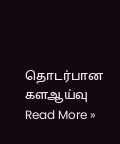தொடர்பான களஆய்வு Read More »